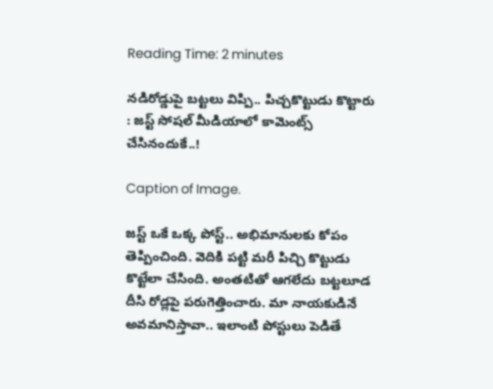Reading Time: 2 minutes

నడిరోడ్డుపై బట్టలు విప్పి.. పిచ్చకొట్టుడు కొట్టారు : జస్ట్ సోషల్ మీడియాలో కామెంట్స్ చేసినందుకే..!

Caption of Image.

జస్ట్ ఒకే ఒక్క పోస్ట్.. అభిమానులకు కోపం తెప్పించింది. వెదికి పట్టి మరీ పిచ్చి కొట్టుడు కొట్టేలా చేసింది. అంతటితో ఆగలేదు బట్టలూడ దీసి రోడ్లపై పరుగెత్తించారు. మా నాయకుడినే అవమానిస్తావా.. ఇలాంటి పోస్టులు పెడితే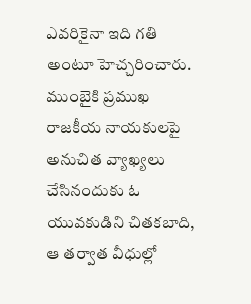ఎవరికైనా ఇది గతి అంటూ హెచ్చరించారు. ముంబైకి ప్రముఖ రాజకీయ నాయకులపై అనుచిత వ్యాఖ్యలు చేసినందుకు ఓ యువకుడిని చితకబాది, ఆ తర్వాత వీధుల్లో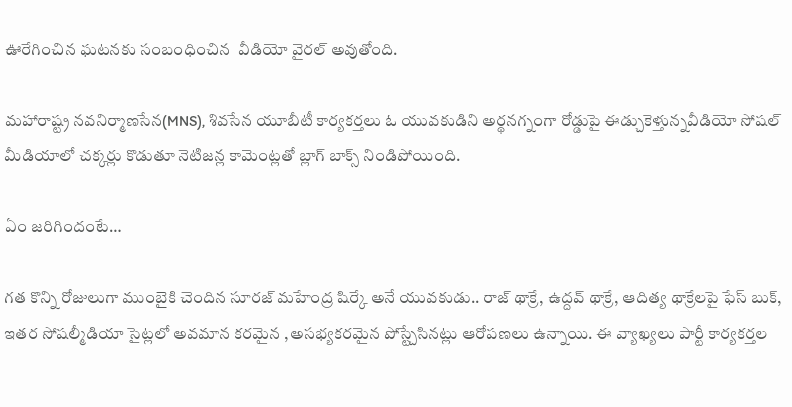ఊరేగించిన ఘటనకు సంబంధించిన  వీడియో వైరల్ అవుతోంది.

మహారాష్ట్ర నవనిర్మాణసేన(MNS), శివసేన యూబీటీ కార్యకర్తలు ఓ యువకుడిని అర్థనగ్నంగా రోడ్డుపై ఈడ్చుకెళ్తున్నవీడియో సోషల్ మీడియాలో చక్కర్లు కొడుతూ నెటిజన్ల కామెంట్లతో బ్లాగ్ బాక్స్ నిండిపోయింది.

ఏం జరిగిందంటే…

గత కొన్ని రోజులుగా ముంబైకి చెందిన సూరజ్ మహేంద్ర షిర్కే అనే యువకుడు.. రాజ్ థాక్రే, ఉద్దవ్ థాక్రే, ఆదిత్య థాక్రేలపై ఫేస్ బుక్, ఇతర సోషల్మీడియా సైట్లలో అవమాన కరమైన ,అసభ్యకరమైన పోస్ట్చేసినట్లు ఆరోపణలు ఉన్నాయి. ఈ వ్యాఖ్యలు పార్టీ కార్యకర్తల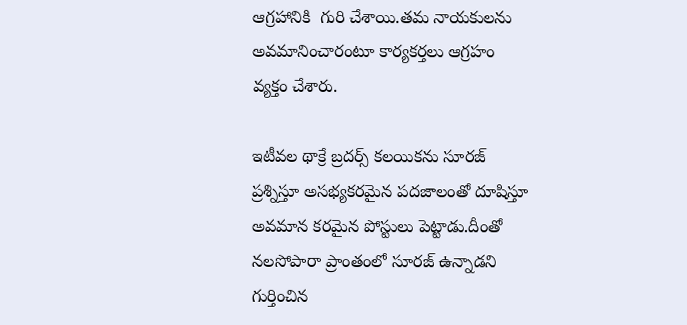ఆగ్రహానికి  గురి చేశాయి.తమ నాయకులను అవమానించారంటూ కార్యకర్తలు ఆగ్రహం వ్యక్తం చేశారు.

ఇటీవల థాక్రే బ్రదర్స్ కలయికను సూరజ్ ప్రశ్నిస్తూ అసభ్యకరమైన పదజాలంతో దూషిస్తూ అవమాన కరమైన పోస్టులు పెట్టాడు.దీంతో నలసోపారా ప్రాంతంలో సూరజ్ ఉన్నాడని గుర్తించిన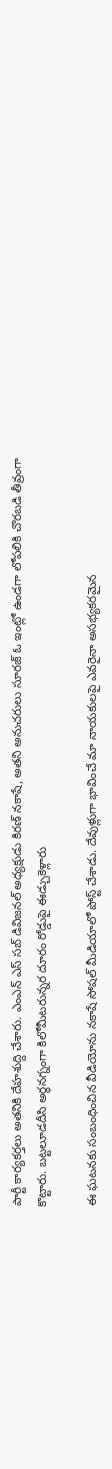పార్టీ కార్యకర్తలు అతనికి దేహశుద్ది చేశారు. ఎంఎన్ ఎస్ సబ్ డివిజనల్ అధ్యక్షుడు కిరణ్ నకాషే, అతని అనుచరులు సూరజ్ ఓ ఇంట్లో ఉండగా లోపలికి చొరబడి తీవ్రంగా కొట్టారు. బట్టలూడదీసి అర్థనగ్నంగా కిలోమీటరున్నర దూరం రోడ్డుపై ఈడ్చుకెళ్లారు

ఈ ఘటనకు సంబంధించిన వీడియోను నకాషే సోషల్ మీడియాలో పోస్ట్ చేశాడు. దేవుళ్లుగా భావించే మా నాయకులపై ఎవరైనా అసభ్యకరమైన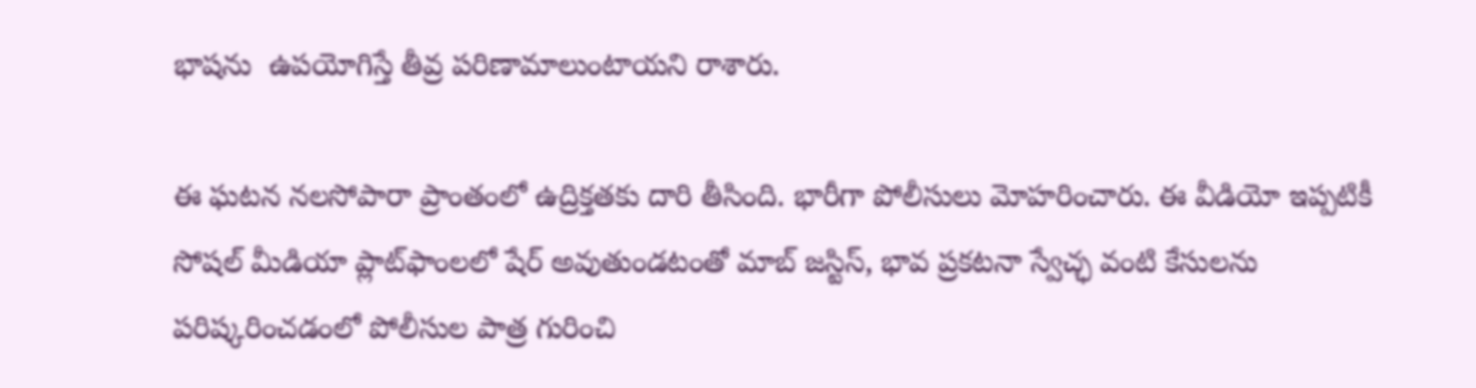భాషను  ఉపయోగిస్తే తీవ్ర పరిణామాలుంటాయని రాశారు.

ఈ ఘటన నలసోపారా ప్రాంతంలో ఉద్రిక్తతకు దారి తీసింది. భారీగా పోలీసులు మోహరించారు. ఈ వీడియో ఇప్పటికీ సోషల్ మీడియా ప్లాట్‌ఫాంలలో షేర్ అవుతుండటంతో మాబ్ జస్టిస్, భావ ప్రకటనా స్వేచ్ఛ వంటి కేసులను పరిష్కరించడంలో పోలీసుల పాత్ర గురించి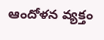ఆందోళన వ్యక్తం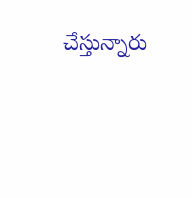చేస్తున్నారు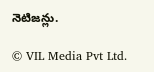నెటిజన్లు.

© VIL Media Pvt Ltd.